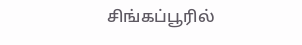சிங்கப்பூரில்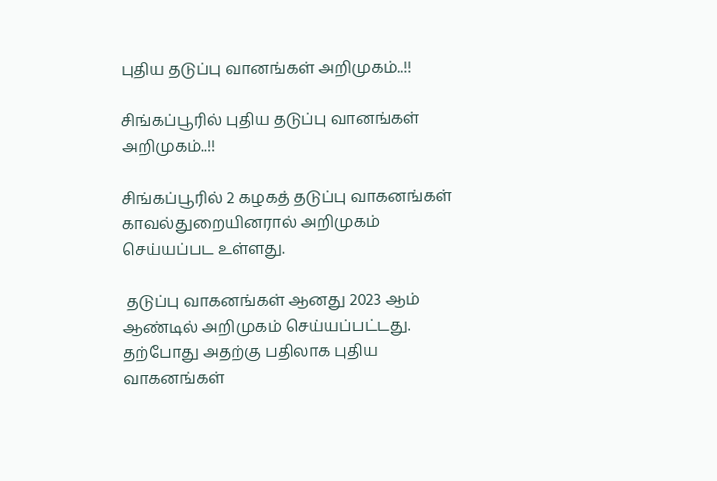புதிய தடுப்பு வானங்கள் அறிமுகம்..!!

சிங்கப்பூரில் புதிய தடுப்பு வானங்கள் அறிமுகம்..!!

சிங்கப்பூரில் 2 கழகத் தடுப்பு வாகனங்கள் காவல்துறையினரால் அறிமுகம் செய்யப்பட உள்ளது.

 தடுப்பு வாகனங்கள் ஆனது 2023 ஆம் ஆண்டில் அறிமுகம் செய்யப்பட்டது. தற்போது அதற்கு பதிலாக புதிய வாகனங்கள்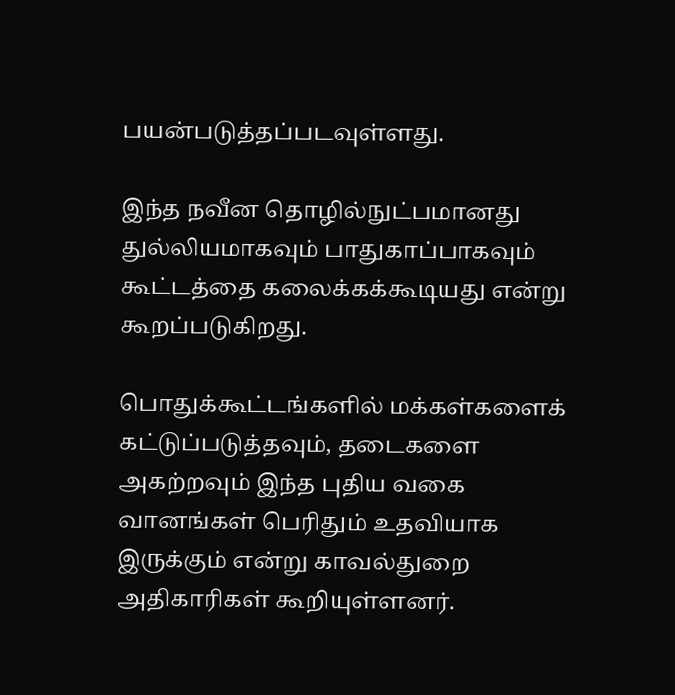பயன்படுத்தப்படவுள்ளது.

இந்த நவீன தொழில்நுட்பமானது துல்லியமாகவும் பாதுகாப்பாகவும் கூட்டத்தை கலைக்கக்கூடியது என்று கூறப்படுகிறது.

பொதுக்கூட்டங்களில் மக்கள்களைக் கட்டுப்படுத்தவும், தடைகளை அகற்றவும் இந்த புதிய வகை வானங்கள் பெரிதும் உதவியாக இருக்கும் என்று காவல்துறை அதிகாரிகள் கூறியுள்ளனர்.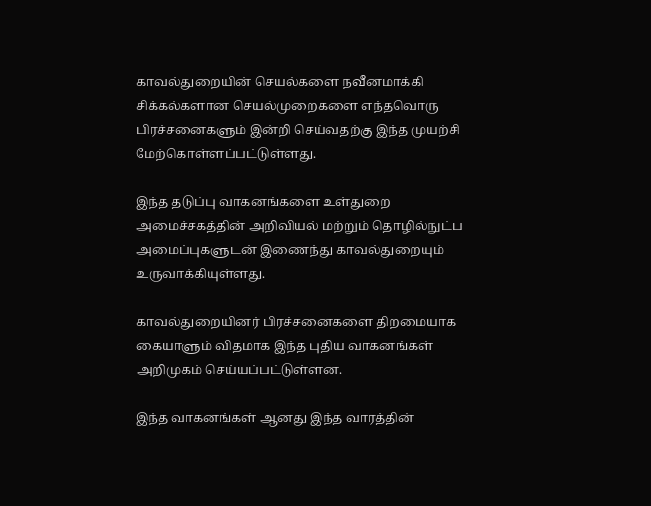காவல்துறையின் செயல்களை நவீனமாக்கி சிக்கல்களான செயல்முறைகளை எந்தவொரு பிரச்சனைகளும் இன்றி செய்வதற்கு இந்த முயற்சி மேற்கொள்ளப்பட்டுள்ளது.

இந்த தடுப்பு வாகனங்களை உள்துறை அமைச்சகத்தின் அறிவியல் மற்றும் தொழில்நுட்ப அமைப்புகளுடன் இணைந்து காவல்துறையும் உருவாக்கியுள்ளது.

காவல்துறையினர் பிரச்சனைகளை திறமையாக கையாளும் விதமாக இந்த புதிய வாகனங்கள் அறிமுகம் செய்யப்பட்டுள்ளன.

இந்த வாகனங்கள் ஆனது இந்த வாரத்தின்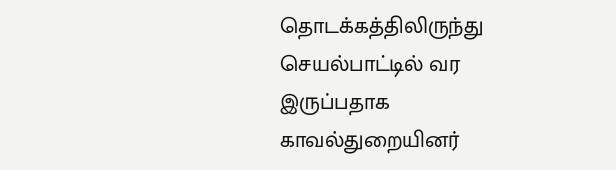தொடக்கத்திலிருந்து செயல்பாட்டில் வர இருப்பதாக காவல்துறையினர்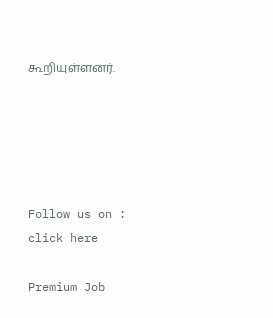கூறியுள்ளனர்.





Follow us on : click here

Premium Job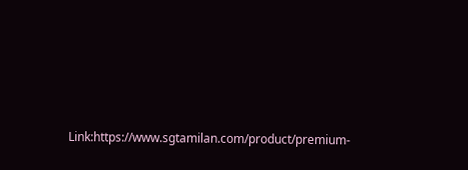Link:https://www.sgtamilan.com/product/premium-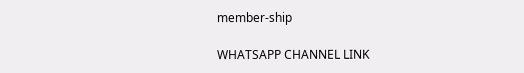member-ship

WHATSAPP CHANNEL LINK